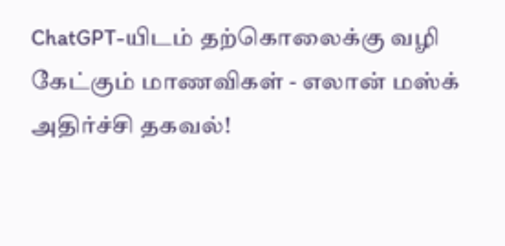ChatGPT-யிடம் தற்கொலைக்கு வழி கேட்கும் மாணவிகள் - எலான் மஸ்க் அதிர்ச்சி தகவல்!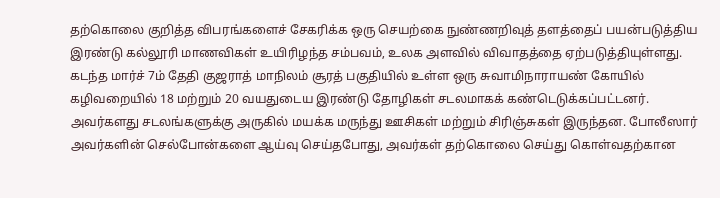தற்கொலை குறித்த விபரங்களைச் சேகரிக்க ஒரு செயற்கை நுண்ணறிவுத் தளத்தைப் பயன்படுத்திய இரண்டு கல்லூரி மாணவிகள் உயிரிழந்த சம்பவம், உலக அளவில் விவாதத்தை ஏற்படுத்தியுள்ளது.
கடந்த மார்ச் 7ம் தேதி குஜராத் மாநிலம் சூரத் பகுதியில் உள்ள ஒரு சுவாமிநாராயண் கோயில் கழிவறையில் 18 மற்றும் 20 வயதுடைய இரண்டு தோழிகள் சடலமாகக் கண்டெடுக்கப்பட்டனர். அவர்களது சடலங்களுக்கு அருகில் மயக்க மருந்து ஊசிகள் மற்றும் சிரிஞ்சுகள் இருந்தன. போலீஸார் அவர்களின் செல்போன்களை ஆய்வு செய்தபோது, அவர்கள் தற்கொலை செய்து கொள்வதற்கான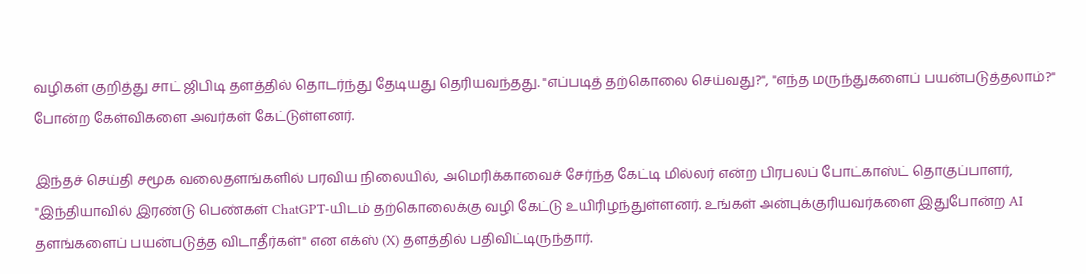வழிகள் குறித்து சாட் ஜிபிடி தளத்தில் தொடர்ந்து தேடியது தெரியவந்தது. "எப்படித் தற்கொலை செய்வது?", "எந்த மருந்துகளைப் பயன்படுத்தலாம்?" போன்ற கேள்விகளை அவர்கள் கேட்டுள்ளனர்.

இந்தச் செய்தி சமூக வலைதளங்களில் பரவிய நிலையில், அமெரிக்காவைச் சேர்ந்த கேட்டி மில்லர் என்ற பிரபலப் போட்காஸ்ட் தொகுப்பாளர், "இந்தியாவில் இரண்டு பெண்கள் ChatGPT-யிடம் தற்கொலைக்கு வழி கேட்டு உயிரிழந்துள்ளனர். உங்கள் அன்புக்குரியவர்களை இதுபோன்ற AI தளங்களைப் பயன்படுத்த விடாதீர்கள்" என எக்ஸ் (X) தளத்தில் பதிவிட்டிருந்தார்.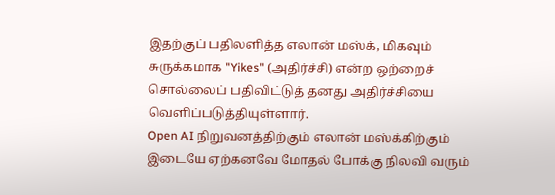இதற்குப் பதிலளித்த எலான் மஸ்க், மிகவும் சுருக்கமாக "Yikes" (அதிர்ச்சி) என்ற ஒற்றைச் சொல்லைப் பதிவிட்டுத் தனது அதிர்ச்சியை வெளிப்படுத்தியுள்ளார்.
Open AI நிறுவனத்திற்கும் எலான் மஸ்க்கிற்கும் இடையே ஏற்கனவே மோதல் போக்கு நிலவி வரும்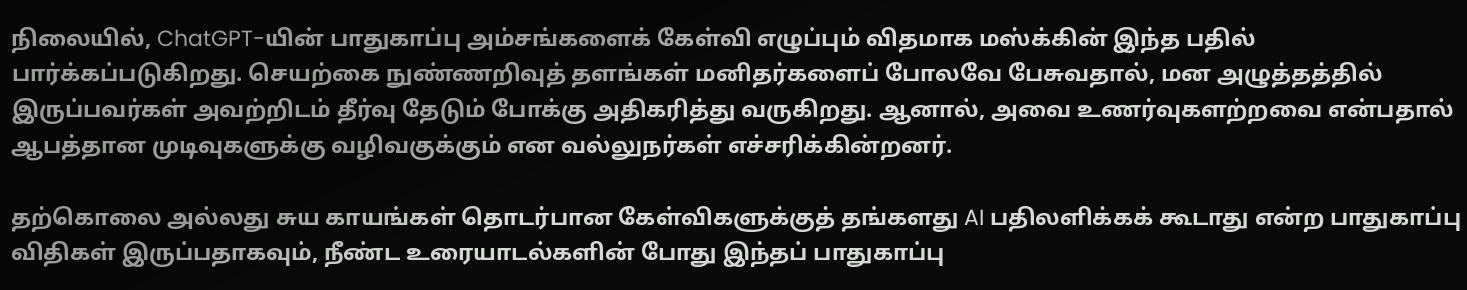நிலையில், ChatGPT-யின் பாதுகாப்பு அம்சங்களைக் கேள்வி எழுப்பும் விதமாக மஸ்க்கின் இந்த பதில் பார்க்கப்படுகிறது. செயற்கை நுண்ணறிவுத் தளங்கள் மனிதர்களைப் போலவே பேசுவதால், மன அழுத்தத்தில் இருப்பவர்கள் அவற்றிடம் தீர்வு தேடும் போக்கு அதிகரித்து வருகிறது. ஆனால், அவை உணர்வுகளற்றவை என்பதால் ஆபத்தான முடிவுகளுக்கு வழிவகுக்கும் என வல்லுநர்கள் எச்சரிக்கின்றனர்.

தற்கொலை அல்லது சுய காயங்கள் தொடர்பான கேள்விகளுக்குத் தங்களது AI பதிலளிக்கக் கூடாது என்ற பாதுகாப்பு விதிகள் இருப்பதாகவும், நீண்ட உரையாடல்களின் போது இந்தப் பாதுகாப்பு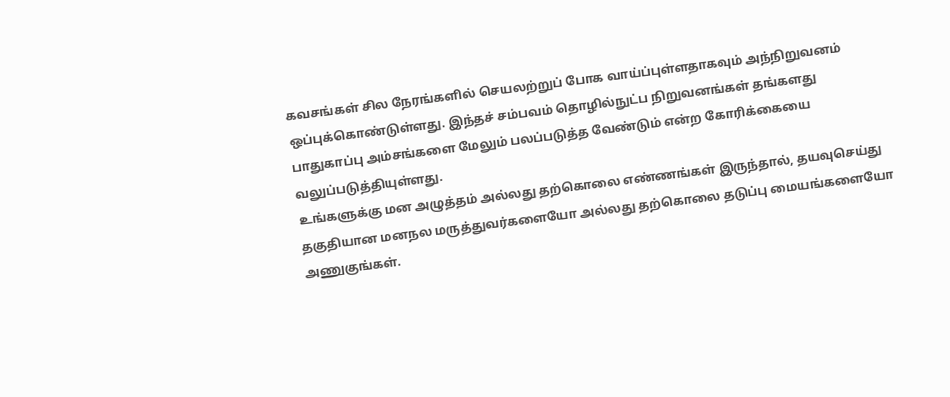கவசங்கள் சில நேரங்களில் செயலற்றுப் போக வாய்ப்புள்ளதாகவும் அந்நிறுவனம் ஒப்புக்கொண்டுள்ளது. இந்தச் சம்பவம் தொழில்நுட்ப நிறுவனங்கள் தங்களது பாதுகாப்பு அம்சங்களை மேலும் பலப்படுத்த வேண்டும் என்ற கோரிக்கையை வலுப்படுத்தியுள்ளது.
உங்களுக்கு மன அழுத்தம் அல்லது தற்கொலை எண்ணங்கள் இருந்தால், தயவுசெய்து தகுதியான மனநல மருத்துவர்களையோ அல்லது தற்கொலை தடுப்பு மையங்களையோ அணுகுங்கள்.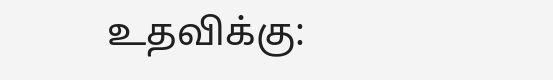உதவிக்கு: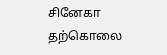சினேகா தற்கொலை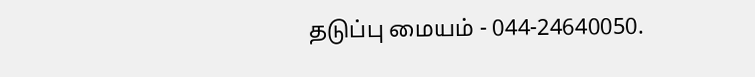தடுப்பு மையம் - 044-24640050.